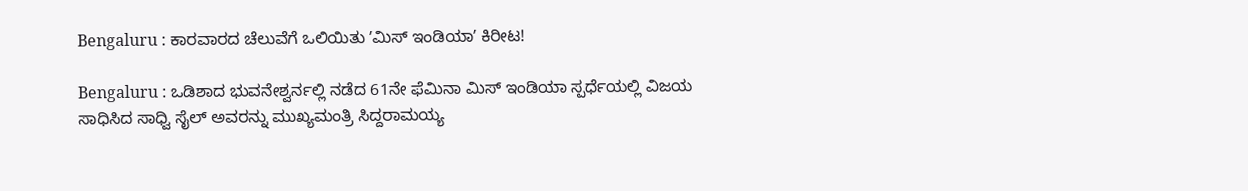Bengaluru : ಕಾರವಾರದ ಚೆಲುವೆಗೆ ಒಲಿಯಿತು ʼಮಿಸ್ ಇಂಡಿಯಾʼ ಕಿರೀಟ!

Bengaluru : ಒಡಿಶಾದ ಭುವನೇಶ್ವರ್ನಲ್ಲಿ ನಡೆದ 61ನೇ ಫೆಮಿನಾ ಮಿಸ್ ಇಂಡಿಯಾ ಸ್ಪರ್ಧೆಯಲ್ಲಿ ವಿಜಯ ಸಾಧಿಸಿದ ಸಾಧ್ವಿ ಸೈಲ್ ಅವರನ್ನು ಮುಖ್ಯಮಂತ್ರಿ ಸಿದ್ದರಾಮಯ್ಯ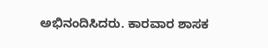ಅಭಿನಂದಿಸಿದರು. ಕಾರವಾರ ಶಾಸಕ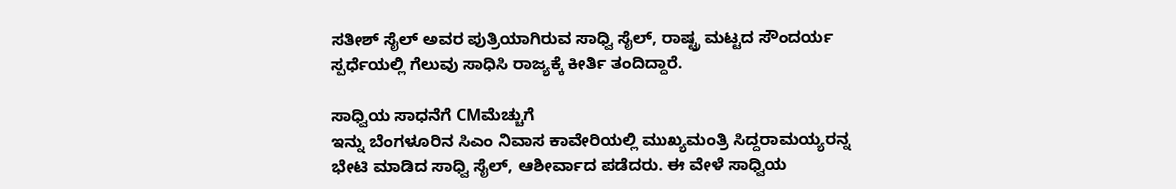ಸತೀಶ್ ಸೈಲ್ ಅವರ ಪುತ್ರಿಯಾಗಿರುವ ಸಾಧ್ವಿ ಸೈಲ್, ರಾಷ್ಟ್ರ ಮಟ್ಟದ ಸೌಂದರ್ಯ ಸ್ಪರ್ಧೆಯಲ್ಲಿ ಗೆಲುವು ಸಾಧಿಸಿ ರಾಜ್ಯಕ್ಕೆ ಕೀರ್ತಿ ತಂದಿದ್ದಾರೆ.

ಸಾಧ್ವಿಯ ಸಾಧನೆಗೆ CMಮೆಚ್ಚುಗೆ
ಇನ್ನು ಬೆಂಗಳೂರಿನ ಸಿಎಂ ನಿವಾಸ ಕಾವೇರಿಯಲ್ಲಿ ಮುಖ್ಯಮಂತ್ರಿ ಸಿದ್ದರಾಮಯ್ಯರನ್ನ ಭೇಟಿ ಮಾಡಿದ ಸಾಧ್ವಿ ಸೈಲ್, ಆಶೀರ್ವಾದ ಪಡೆದರು. ಈ ವೇಳೆ ಸಾಧ್ವಿಯ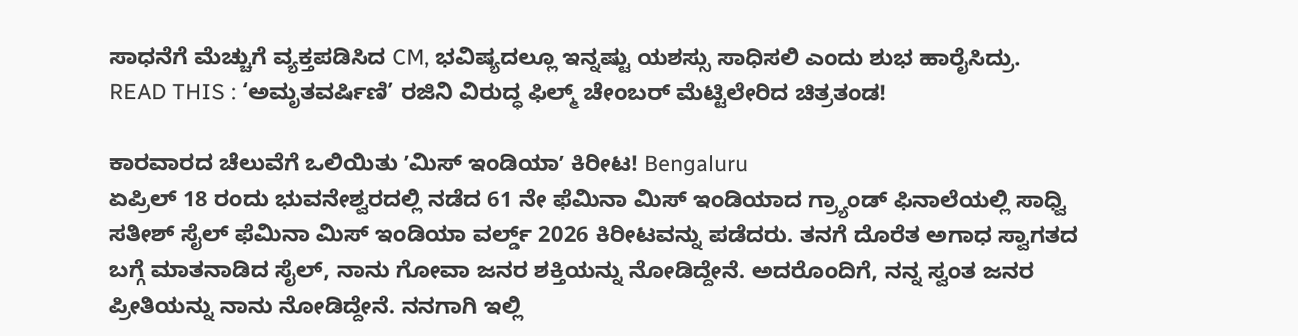ಸಾಧನೆಗೆ ಮೆಚ್ಚುಗೆ ವ್ಯಕ್ತಪಡಿಸಿದ CM, ಭವಿಷ್ಯದಲ್ಲೂ ಇನ್ನಷ್ಟು ಯಶಸ್ಸು ಸಾಧಿಸಲಿ ಎಂದು ಶುಭ ಹಾರೈಸಿದ್ರು.
READ THIS : ‘ಅಮೃತವರ್ಷಿಣಿ’ ರಜಿನಿ ವಿರುದ್ಧ ಫಿಲ್ಮ್ ಚೇಂಬರ್ ಮೆಟ್ಟಿಲೇರಿದ ಚಿತ್ರತಂಡ!

ಕಾರವಾರದ ಚೆಲುವೆಗೆ ಒಲಿಯಿತು ʼಮಿಸ್ ಇಂಡಿಯಾʼ ಕಿರೀಟ! Bengaluru
ಏಪ್ರಿಲ್ 18 ರಂದು ಭುವನೇಶ್ವರದಲ್ಲಿ ನಡೆದ 61 ನೇ ಫೆಮಿನಾ ಮಿಸ್ ಇಂಡಿಯಾದ ಗ್ರ್ಯಾಂಡ್ ಫಿನಾಲೆಯಲ್ಲಿ ಸಾಧ್ವಿ ಸತೀಶ್ ಸೈಲ್ ಫೆಮಿನಾ ಮಿಸ್ ಇಂಡಿಯಾ ವರ್ಲ್ಡ್ 2026 ಕಿರೀಟವನ್ನು ಪಡೆದರು. ತನಗೆ ದೊರೆತ ಅಗಾಧ ಸ್ವಾಗತದ ಬಗ್ಗೆ ಮಾತನಾಡಿದ ಸೈಲ್, ನಾನು ಗೋವಾ ಜನರ ಶಕ್ತಿಯನ್ನು ನೋಡಿದ್ದೇನೆ. ಅದರೊಂದಿಗೆ, ನನ್ನ ಸ್ವಂತ ಜನರ ಪ್ರೀತಿಯನ್ನು ನಾನು ನೋಡಿದ್ದೇನೆ. ನನಗಾಗಿ ಇಲ್ಲಿ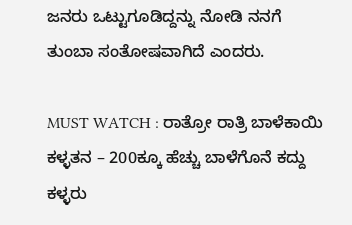ಜನರು ಒಟ್ಟುಗೂಡಿದ್ದನ್ನು ನೋಡಿ ನನಗೆ ತುಂಬಾ ಸಂತೋಷವಾಗಿದೆ ಎಂದರು.

MUST WATCH : ರಾತ್ರೋ ರಾತ್ರಿ ಬಾಳೆಕಾಯಿ ಕಳ್ಳತನ – 200ಕ್ಕೂ ಹೆಚ್ಚು ಬಾಳೆಗೊನೆ ಕದ್ದು ಕಳ್ಳರು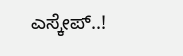ಎಸ್ಕೇಪ್..!